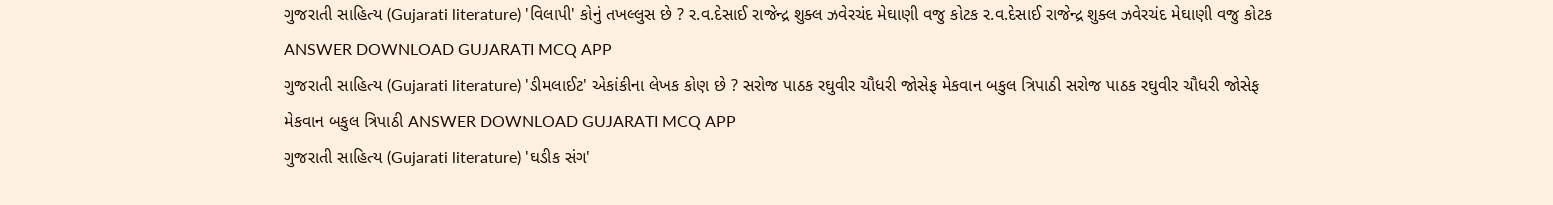ગુજરાતી સાહિત્ય (Gujarati literature) 'વિલાપી' કોનું તખલ્લુસ છે ? ર.વ.દેસાઈ રાજેન્દ્ર શુક્લ ઝવેરચંદ મેઘાણી વજુ કોટક ર.વ.દેસાઈ રાજેન્દ્ર શુક્લ ઝવેરચંદ મેઘાણી વજુ કોટક ANSWER DOWNLOAD GUJARATI MCQ APP
ગુજરાતી સાહિત્ય (Gujarati literature) 'ડીમલાઈટ' એકાંકીના લેખક કોણ છે ? સરોજ પાઠક રઘુવીર ચૌધરી જોસેફ મેકવાન બકુલ ત્રિપાઠી સરોજ પાઠક રઘુવીર ચૌધરી જોસેફ મેકવાન બકુલ ત્રિપાઠી ANSWER DOWNLOAD GUJARATI MCQ APP
ગુજરાતી સાહિત્ય (Gujarati literature) 'ઘડીક સંગ'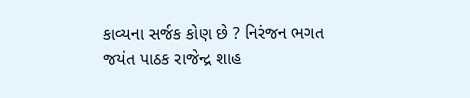કાવ્યના સર્જક કોણ છે ? નિરંજન ભગત જયંત પાઠક રાજેન્દ્ર શાહ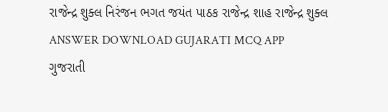રાજેન્દ્ર શુક્લ નિરંજન ભગત જયંત પાઠક રાજેન્દ્ર શાહ રાજેન્દ્ર શુક્લ ANSWER DOWNLOAD GUJARATI MCQ APP
ગુજરાતી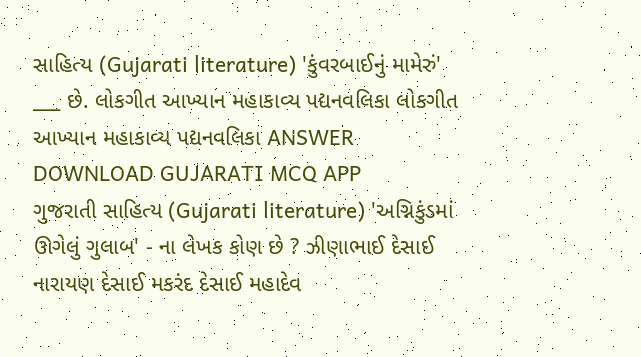સાહિત્ય (Gujarati literature) 'કુંવરબાઈનું મામેરું' ___ છે. લોકગીત આખ્યાન મહાકાવ્ય પદ્યનવલિકા લોકગીત આખ્યાન મહાકાવ્ય પદ્યનવલિકા ANSWER DOWNLOAD GUJARATI MCQ APP
ગુજરાતી સાહિત્ય (Gujarati literature) 'અગ્નિકુંડમાં ઊગેલું ગુલાબ' - ના લેખક કોણ છે ? ઝીણાભાઈ દેસાઈ નારાયણ દેસાઈ મકરંદ દેસાઈ મહાદેવ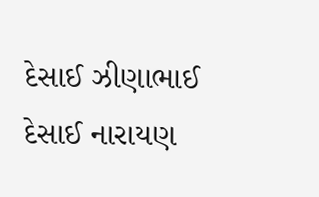દેસાઈ ઝીણાભાઈ દેસાઈ નારાયણ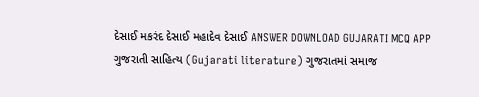દેસાઈ મકરંદ દેસાઈ મહાદેવ દેસાઈ ANSWER DOWNLOAD GUJARATI MCQ APP
ગુજરાતી સાહિત્ય (Gujarati literature) ગુજરાતમાં સમાજ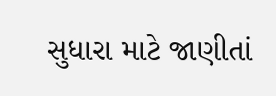સુધારા માટે જાણીતાં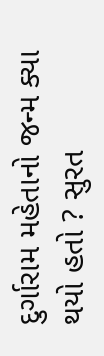દુર્ગારામ મહેતાનો જન્મ ક્યા થયો હતો ? સુરત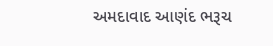અમદાવાદ આણંદ ભરૂચ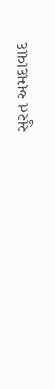સુરત અમદાવાદ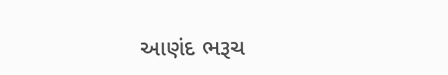આણંદ ભરૂચ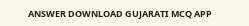ANSWER DOWNLOAD GUJARATI MCQ APP